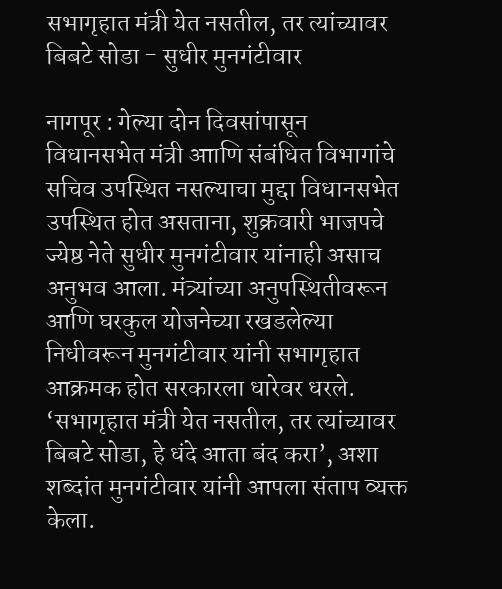सभागृहात मंत्री येत नसतील, तर त्यांच्यावर बिबटे सोडा - सुधीर मुनगंटीवार

नागपूर : गेल्या दोन दिवसांपासून विधानसभेत मंत्री आाणि संबंधित विभागांचे सचिव उपस्थित नसल्याचा मुद्दा विधानसभेत उपस्थित होत असताना, शुक्रवारी भाजपचे ज्येष्ठ नेते सुधीर मुनगंटीवार यांनाही असाच अनुभव आला. मंत्र्यांच्या अनुपस्थितीवरून आणि घरकुल योजनेच्या रखडलेल्या निधीवरून मुनगंटीवार यांनी सभागृहात आक्रमक होत सरकारला धारेवर धरले. ‘सभागृहात मंत्री येत नसतील, तर त्यांच्यावर बिबटे सोडा, हे धंदे आता बंद करा’, अशा शब्दांत मुनगंटीवार यांनी आपला संताप व्यक्त केला.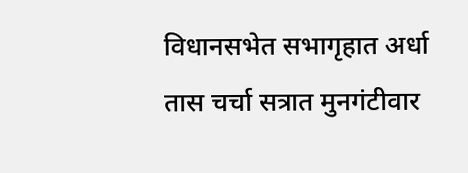विधानसभेत सभागृहात अर्धा तास चर्चा सत्रात मुनगंटीवार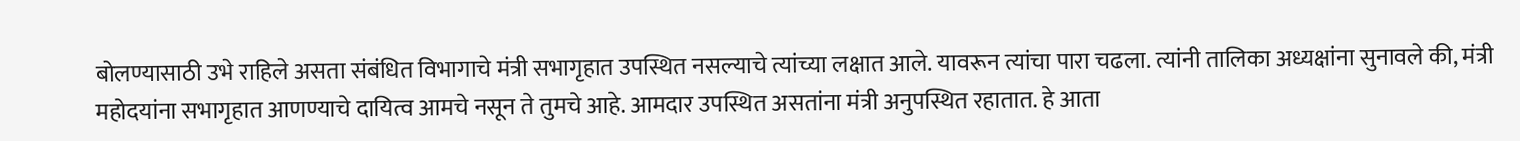बोलण्यासाठी उभे राहिले असता संबंधित विभागाचे मंत्री सभागृहात उपस्थित नसल्याचे त्यांच्या लक्षात आले. यावरून त्यांचा पारा चढला. त्यांनी तालिका अध्यक्षांना सुनावले की, मंत्री महोदयांना सभागृहात आणण्याचे दायित्व आमचे नसून ते तुमचे आहे. आमदार उपस्थित असतांना मंत्री अनुपस्थित रहातात. हे आता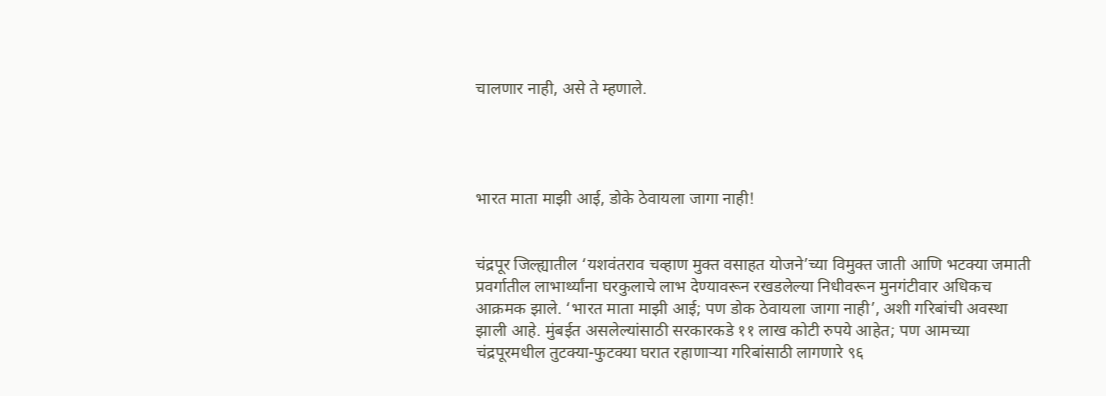चालणार नाही, असे ते म्हणाले.




भारत माता माझी आई, डोके ठेवायला जागा नाही!


चंद्रपूर जिल्ह्यातील ‘यशवंतराव चव्हाण मुक्त वसाहत योजने’च्या विमुक्त जाती आणि भटक्या जमाती प्रवर्गातील लाभार्थ्यांना घरकुलाचे लाभ देण्यावरून रखडलेल्या निधीवरून मुनगंटीवार अधिकच आक्रमक झाले. ‘भारत माता माझी आई; पण डोक ठेवायला जागा नाही’, अशी गरिबांची अवस्था झाली आहे. मुंबईत असलेल्यांसाठी सरकारकडे ११ लाख कोटी रुपये आहेत; पण आमच्या चंद्रपूरमधील तुटक्या-फुटक्या घरात रहाणार्‍या गरिबांसाठी लागणारे ९६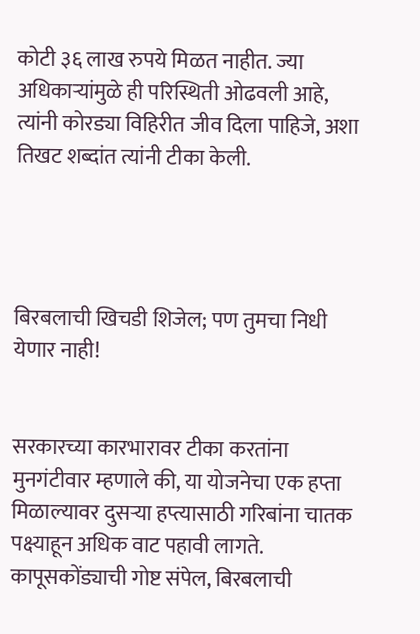कोटी ३६ लाख रुपये मिळत नाहीत. ज्या अधिकार्‍यांमुळे ही परिस्थिती ओढवली आहे, त्यांनी कोरड्या विहिरीत जीव दिला पाहिजे, अशा तिखट शब्दांत त्यांनी टीका केली.




बिरबलाची खिचडी शिजेल; पण तुमचा निधी येणार नाही!


सरकारच्या कारभारावर टीका करतांना मुनगंटीवार म्हणाले की, या योजनेचा एक हप्ता मिळाल्यावर दुसर्‍या हप्त्यासाठी गरिबांना चातक पक्ष्याहून अधिक वाट पहावी लागते. कापूसकोंड्याची गोष्ट संपेल, बिरबलाची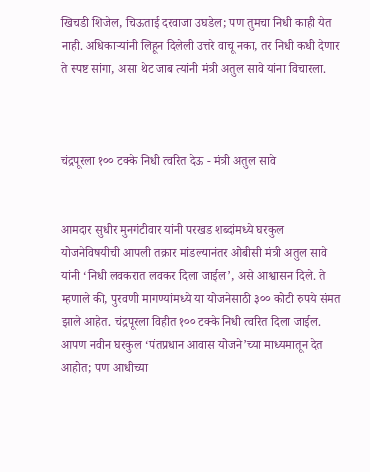खिचडी शिजेल, चिऊताई दरवाजा उघडेल; पण तुमचा निधी काही येत नाही. अधिकार्‍यांनी लिहून दिलेली उत्तरे वाचू नका, तर निधी कधी देणार ते स्पष्ट सांगा, असा थेट जाब त्यांनी मंत्री अतुल सावे यांना विचारला.



चंद्रपूरला १०० टक्के निधी त्वरित देऊ - मंत्री अतुल सावे


आमदार सुधीर मुनगंटीवार यांनी परखड शब्दांमध्ये घरकुल योजनेविषयीची आपली तक्रार मांडल्यानंतर ओबीसी मंत्री अतुल सावे यांनी ‘निधी लवकरात लवकर दिला जाईल’, असे आश्वासन दिले. ते म्हणाले की, पुरवणी मागण्यांमध्ये या योजनेसाठी ३०० कोटी रुपये संमत झाले आहेत. चंद्रपूरला विहीत १०० टक्के निधी त्वरित दिला जाईल. आपण नवीन घरकुल ‘पंतप्रधान आवास योजने’च्या माध्यमातून देत आहोत; पण आधीच्या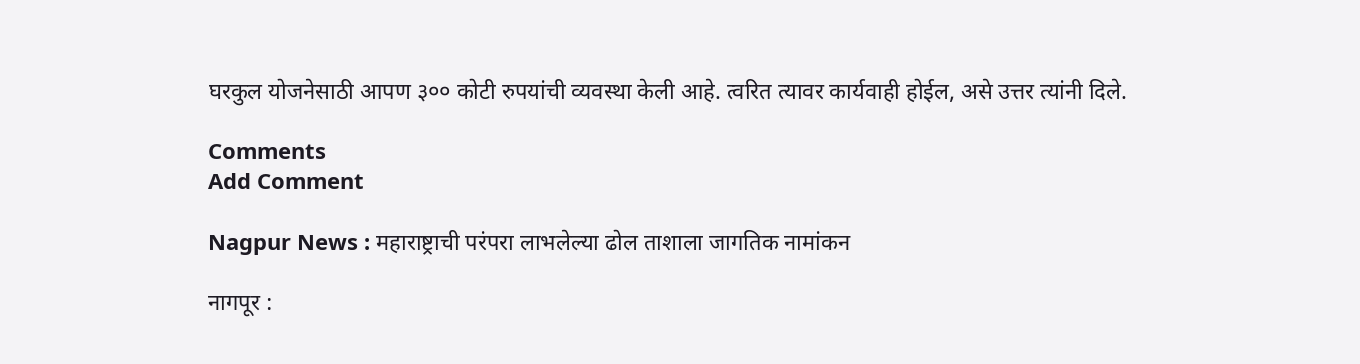घरकुल योजनेसाठी आपण ३०० कोटी रुपयांची व्यवस्था केली आहे. त्वरित त्यावर कार्यवाही होईल, असे उत्तर त्यांनी दिले.

Comments
Add Comment

Nagpur News : महाराष्ट्राची परंपरा लाभलेल्या ढोल ताशाला जागतिक नामांकन

नागपूर :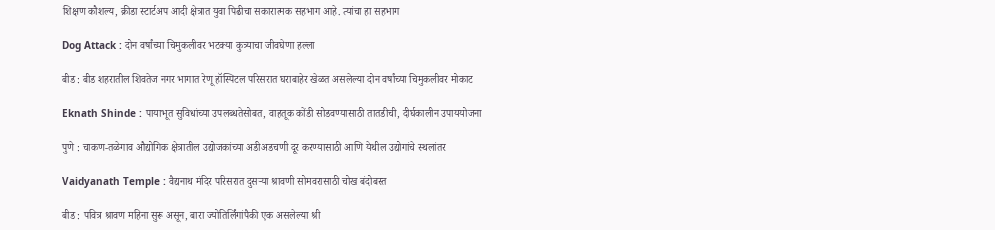शिक्षण कौशल्य, क्रीडा स्टार्टअप आदी क्षेत्रात युवा पिढीचा सकारात्मक सहभाग आहे. त्यांचा हा सहभाग

Dog Attack : दोन वर्षांच्या चिमुकलीवर भटक्या कुत्र्याचा जीवघेणा हल्ला

बीड : बीड शहरातील शिवतेज नगर भागात रेणू हॉस्पिटल परिसरात घराबाहेर खेळत असलेल्या दोन वर्षांच्या चिमुकलीवर मोकाट

Eknath Shinde : पायाभूत सुविधांच्या उपलब्धतेसोबत, वाहतूक कोंडी सोडवण्यासाठी तातडीची, दीर्घकालीन उपाययोजना

पुणे : चाकण-तळेगाव औद्योगिक क्षेत्रातील उद्योजकांच्या अडीअडचणी दूर करण्यासाठी आणि येथील उद्योगांचे स्थलांतर

Vaidyanath Temple : वैद्यनाथ मंदिर परिसरात दुसऱ्या श्रावणी सोमवरासाठी चोख बंदोबस्त

बीड : पवित्र श्रावण महिना सुरू असून, बारा ज्योतिर्लिंगांपैकी एक असलेल्या श्री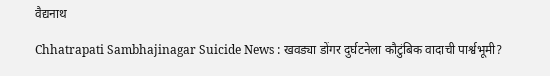वैद्यनाथ

Chhatrapati Sambhajinagar Suicide News : खवड्या डोंगर दुर्घटनेला कौटुंबिक वादाची पार्श्वभूमी?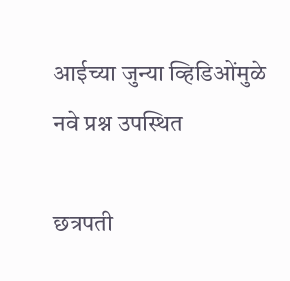आईच्या जुन्या व्हिडिओंमुळे नवे प्रश्न उपस्थित

छत्रपती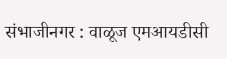संभाजीनगर : वाळूज एमआयडीसी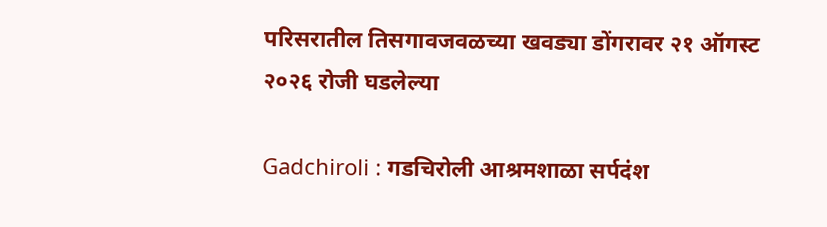परिसरातील तिसगावजवळच्या खवड्या डोंगरावर २१ ऑगस्ट २०२६ रोजी घडलेल्या

Gadchiroli : गडचिरोली आश्रमशाळा सर्पदंश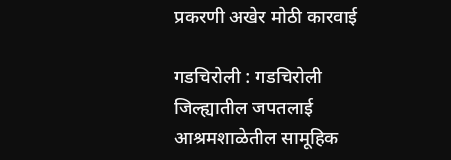प्रकरणी अखेर मोठी कारवाई

गडचिरोली : गडचिरोली जिल्ह्यातील जपतलाई आश्रमशाळेतील सामूहिक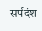सर्पदंश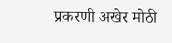प्रकरणी अखेर मोठी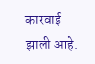कारवाई झाली आहे.